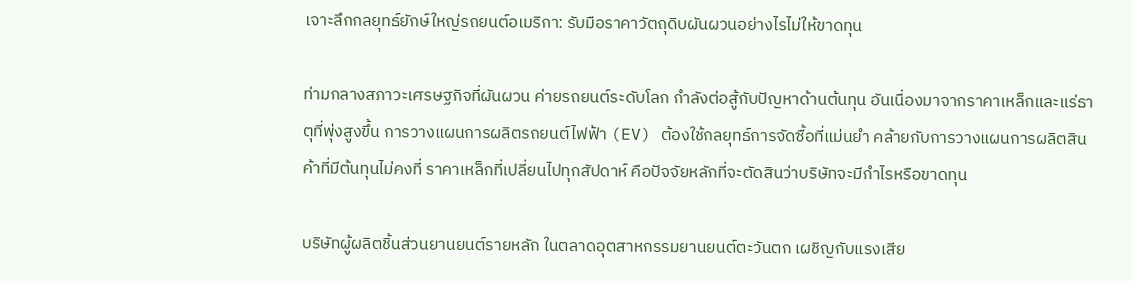เจาะลึกกลยุทธ์ยักษ์ใหญ่รถยนต์อเมริกา: รับมือราคาวัตถุดิบผันผวนอย่างไรไม่ให้ขาดทุน

ท่ามกลางสภาวะเศรษฐกิจที่ผันผวน ค่ายรถยนต์ระดับโลก กำลังต่อสู้กับปัญหาด้านต้นทุน อันเนื่องมาจากราคาเหล็กและแร่ธาตุที่พุ่งสูงขึ้น การวางแผนการผลิตรถยนต์ไฟฟ้า (EV) ต้องใช้กลยุทธ์การจัดซื้อที่แม่นยำ คล้ายกับการวางแผนการผลิตสินค้าที่มีต้นทุนไม่คงที่ ราคาเหล็กที่เปลี่ยนไปทุกสัปดาห์ คือปัจจัยหลักที่จะตัดสินว่าบริษัทจะมีกำไรหรือขาดทุน

บริษัทผู้ผลิตชิ้นส่วนยานยนต์รายหลัก ในตลาดอุตสาหกรรมยานยนต์ตะวันตก เผชิญกับแรงเสีย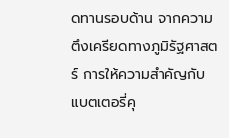ดทานรอบด้าน จากความตึงเครียดทางภูมิรัฐศาสตร์ การให้ความสำคัญกับแบตเตอรี่คุ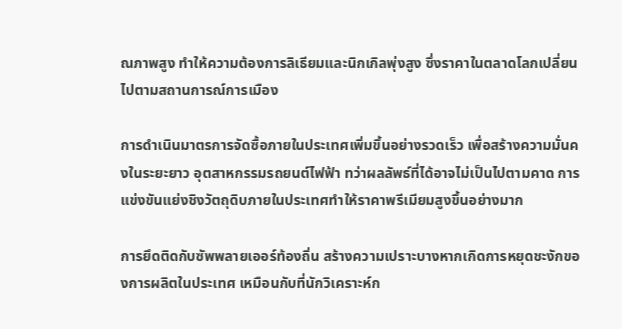ณภาพสูง ทำให้ความต้องการลิเธียมและนิกเกิลพุ่งสูง ซึ่งราคาในตลาดโลกเปลี่ยนไปตามสถานการณ์การเมือง

การดำเนินมาตรการจัดซื้อภายในประเทศเพิ่มขึ้นอย่างรวดเร็ว เพื่อสร้างความมั่นคงในระยะยาว อุตสาหกรรมรถยนต์ไฟฟ้า ทว่าผลลัพธ์ที่ได้อาจไม่เป็นไปตามคาด การแข่งขันแย่งชิงวัตถุดิบภายในประเทศทำให้ราคาพรีเมียมสูงขึ้นอย่างมาก

การยึดติดกับซัพพลายเออร์ท้องถิ่น สร้างความเปราะบางหากเกิดการหยุดชะงักของการผลิตในประเทศ เหมือนกับที่นักวิเคราะห์ก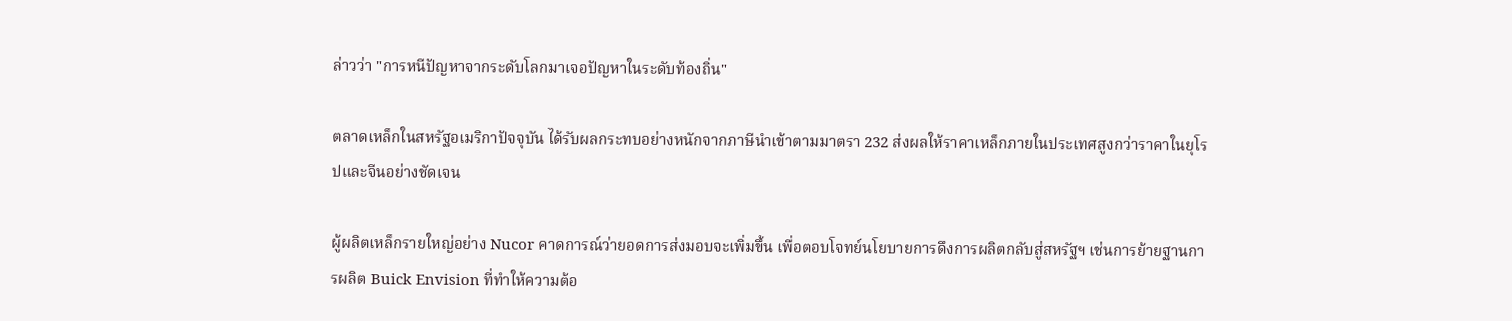ล่าวว่า "การหนีปัญหาจากระดับโลกมาเจอปัญหาในระดับท้องถิ่น"

ตลาดเหล็กในสหรัฐอเมริกาปัจจุบัน ได้รับผลกระทบอย่างหนักจากภาษีนำเข้าตามมาตรา 232 ส่งผลให้ราคาเหล็กภายในประเทศสูงกว่าราคาในยุโรปและจีนอย่างชัดเจน

ผู้ผลิตเหล็กรายใหญ่อย่าง Nucor คาดการณ์ว่ายอดการส่งมอบจะเพิ่มขึ้น เพื่อตอบโจทย์นโยบายการดึงการผลิตกลับสู่สหรัฐฯ เช่นการย้ายฐานการผลิต Buick Envision ที่ทำให้ความต้อ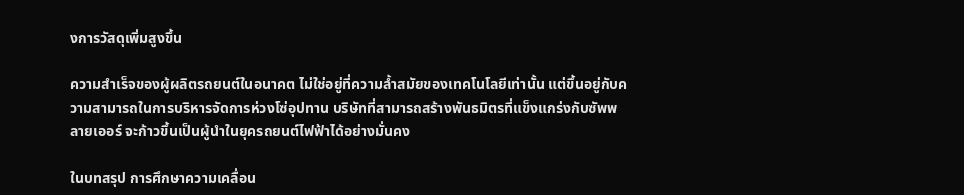งการวัสดุเพิ่มสูงขึ้น

ความสำเร็จของผู้ผลิตรถยนต์ในอนาคต ไม่ใช่อยู่ที่ความล้ำสมัยของเทคโนโลยีเท่านั้น แต่ขึ้นอยู่กับความสามารถในการบริหารจัดการห่วงโซ่อุปทาน บริษัทที่สามารถสร้างพันธมิตรที่แข็งแกร่งกับซัพพลายเออร์ จะก้าวขึ้นเป็นผู้นำในยุครถยนต์ไฟฟ้าได้อย่างมั่นคง

ในบทสรุป การศึกษาความเคลื่อน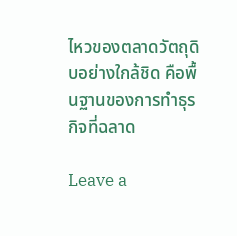ไหวของตลาดวัตถุดิบอย่างใกล้ชิด คือพื้นฐานของการทำธุรกิจที่ฉลาด

Leave a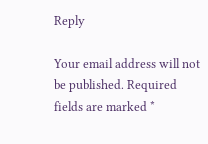Reply

Your email address will not be published. Required fields are marked *